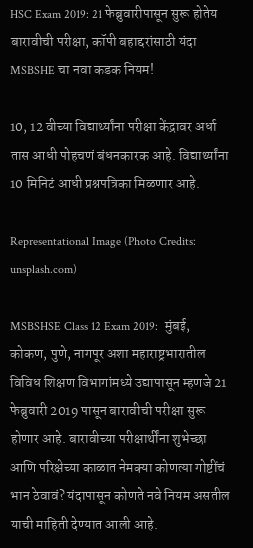HSC Exam 2019: 21 फेब्रुवारीपासून सुरू होतेय बारावीची परीक्षा, कॉपी बहाद्दरांसाठी यंदा MSBSHE चा नवा कडक नियम!

10, 12 वीच्या विद्यार्थ्यांना परीक्षा केंद्रावर अर्धा तास आधी पोहचणं बंधनकारक आहे. विद्यार्थ्यांना 10 मिनिटं आधी प्रश्नपत्रिका मिळणार आहे.

Representational Image (Photo Credits: unsplash.com)

MSBSHSE Class 12 Exam 2019:  मुंबई, कोकण, पुणे, नागपूर अशा महाराष्ट्रभारातील विविध शिक्षण विभागांमध्ये उद्यापासून म्हणजे 21 फेब्रुवारी 2019 पासून बारावीची परीक्षा सुरू होणार आहे. बारावीच्या परीक्षार्थींना शुभेच्छा आणि परिक्षेच्या काळात नेमक्या कोणत्या गोष्टींचं भान ठेवावं? यंदापासून कोणते नवे नियम असतील याची माहिती देण्यात आली आहे.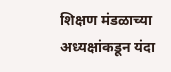शिक्षण मंडळाच्या अध्यक्षांकडून यंदा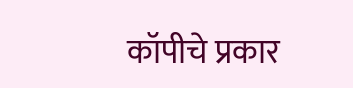कॉपीचे प्रकार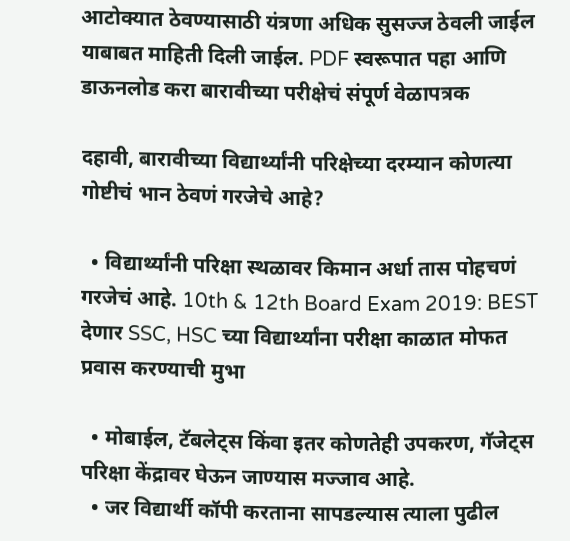आटोक्यात ठेवण्यासाठी यंत्रणा अधिक सुसज्ज ठेवली जाईल याबाबत माहिती दिली जाईल. PDF स्वरूपात पहा आणि डाऊनलोड करा बारावीच्या परीक्षेचं संपूर्ण वेळापत्रक

दहावी, बारावीच्या विद्यार्थ्यांनी परिक्षेच्या दरम्यान कोणत्या गोष्टीचं भान ठेवणं गरजेचे आहे?

  • विद्यार्थ्यांनी परिक्षा स्थळावर किमान अर्धा तास पोहचणं गरजेचं आहे. 10th & 12th Board Exam 2019: BEST देणार SSC, HSC च्या विद्यार्थ्यांना परीक्षा काळात मोफत प्रवास करण्याची मुभा

  • मोबाईल, टॅबलेट्स किंवा इतर कोणतेही उपकरण, गॅजेट्स परिक्षा केंद्रावर घेऊन जाण्यास मज्जाव आहे.
  • जर विद्यार्थी कॉपी करताना सापडल्यास त्याला पुढील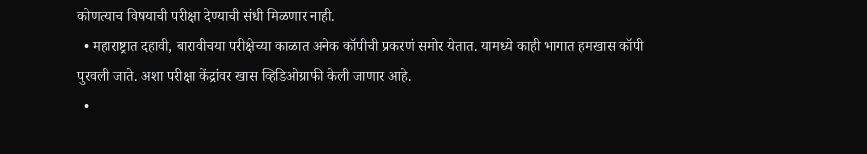कोणत्याच विषयाची परीक्षा देण्याची संधी मिळणार नाही.
  • महाराष्ट्रात दहावी, बारावीचया परीक्षेच्या काळात अनेक कॉपीची प्रकरणं समोर येतात. यामध्ये काही भागात हमखास कॉपी पुरवली जाते. अशा परीक्षा केंद्रांवर खास व्हिडिओग्राफी केली जाणार आहे.
  •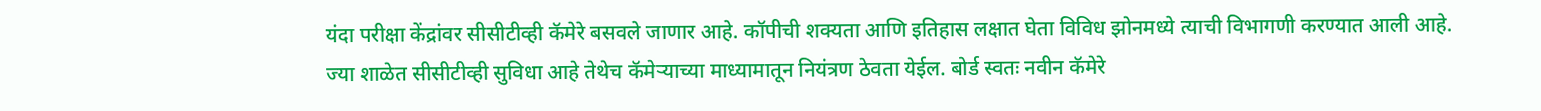यंदा परीक्षा केंद्रांवर सीसीटीव्ही कॅमेरे बसवले जाणार आहे. कॉपीची शक्यता आणि इतिहास लक्षात घेता विविध झोनमध्ये त्याची विभागणी करण्यात आली आहे. ज्या शाळेत सीसीटीव्ही सुविधा आहे तेथेच कॅमेर्‍याच्या माध्यामातून नियंत्रण ठेवता येईल. बोर्ड स्वतः नवीन कॅमेरे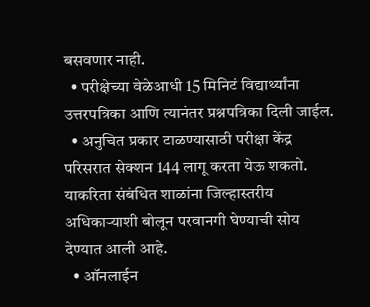बसवणार नाही.
  • परीक्षेच्या वेळेआधी 15 मिनिटं विद्यार्थ्यांना उत्तरपत्रिका आणि त्यानंतर प्रश्नपत्रिका दिली जाईल.
  • अनुचित प्रकार टाळण्यासाठी परीक्षा केंद्र परिसरात सेक्शन 144 लागू करता येऊ शकतो. याकरिता संबंधित शाळांना जिल्हास्तरीय अधिकार्‍याशी बोलून परवानगी घेण्याची सोय देण्यात आली आहे.
  • ऑनलाईन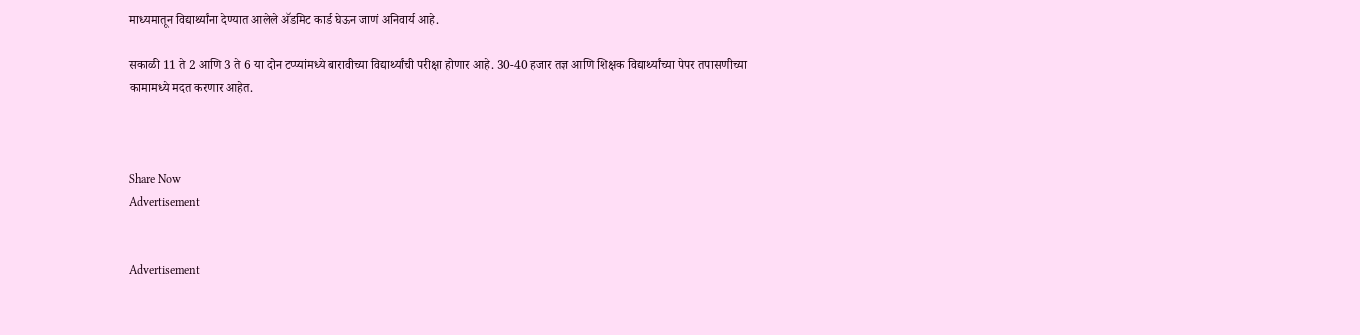माध्यमातून विद्यार्थ्यांना देण्यात आलेले अ‍ॅडमिट कार्ड घेऊन जाणं अनिवार्य आहे.

सकाळी 11 ते 2 आणि 3 ते 6 या दोन टप्प्यांमध्ये बारावीच्या विद्यार्थ्यांची परीक्षा होणार आहे. 30-40 हजार तज्ञ आणि शिक्षक विद्यार्थ्यांच्या पेपर तपासणीच्या  कामामध्ये मदत करणार आहेत.



Share Now
Advertisement


Advertisement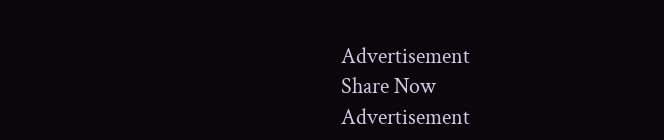Advertisement
Share Now
Advertisement